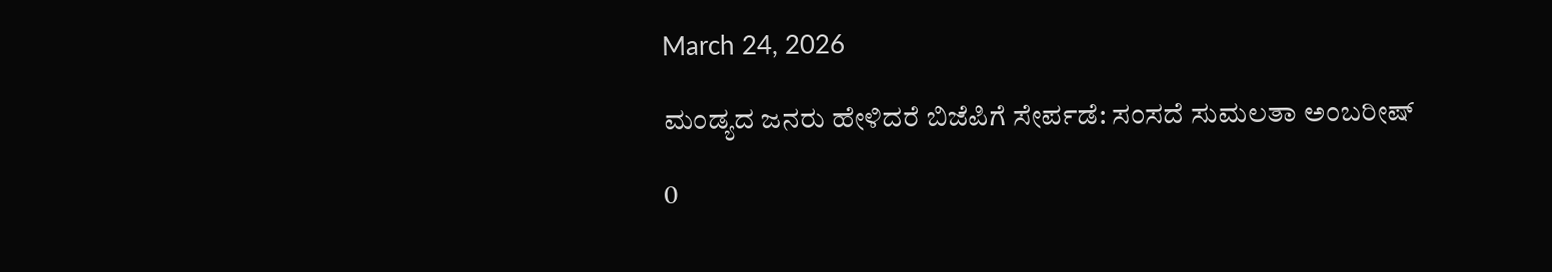March 24, 2026

ಮಂಡ್ಯದ ಜನರು ಹೇಳಿದರೆ ಬಿಜೆಪಿಗೆ ಸೇರ್ಪಡೆ: ಸಂಸದೆ ಸುಮಲತಾ ಅಂಬರೀಷ್

0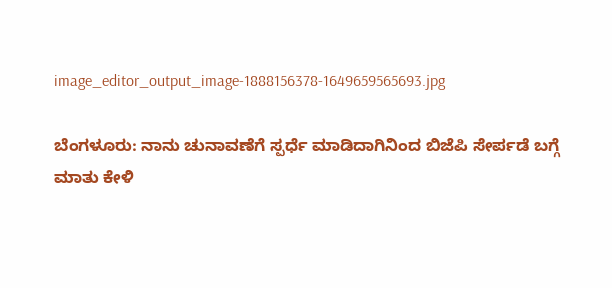image_editor_output_image-1888156378-1649659565693.jpg

ಬೆಂಗಳೂರು: ನಾನು ಚುನಾವಣೆಗೆ ಸ್ಪರ್ಧೆ ಮಾಡಿದಾಗಿನಿಂದ ಬಿಜೆಪಿ ಸೇರ್ಪಡೆ ಬಗ್ಗೆ ಮಾತು ಕೇಳಿ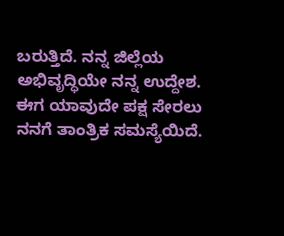ಬರುತ್ತಿದೆ. ನನ್ನ ಜಿಲ್ಲೆಯ ಅಭಿವೃದ್ಧಿಯೇ ನನ್ನ ಉದ್ದೇಶ. ಈಗ ಯಾವುದೇ ಪಕ್ಷ ಸೇರಲು ನನಗೆ ತಾಂತ್ರಿಕ ಸಮಸ್ಯೆಯಿದೆ.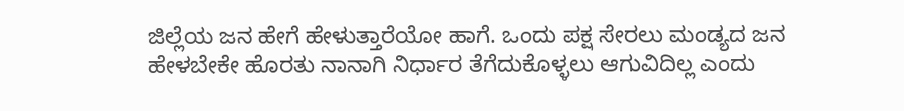ಜಿಲ್ಲೆಯ ಜನ ಹೇಗೆ ಹೇಳುತ್ತಾರೆಯೋ ಹಾಗೆ. ಒಂದು ಪಕ್ಷ ಸೇರಲು ಮಂಡ್ಯದ ಜನ ಹೇಳಬೇಕೇ ಹೊರತು ನಾನಾಗಿ ನಿರ್ಧಾರ ತೆಗೆದುಕೊಳ್ಳಲು ಆಗುವಿದಿಲ್ಲ ಎಂದು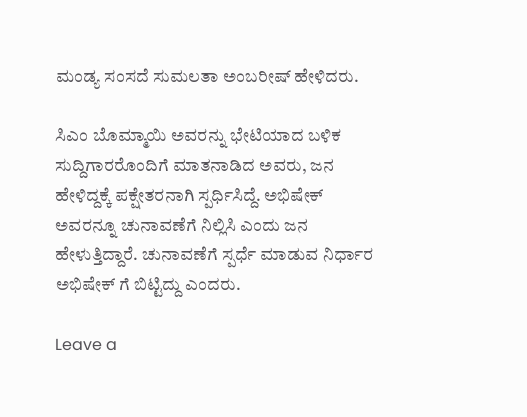ಮಂಡ್ಯ ಸಂಸದೆ ಸುಮಲತಾ ಅಂಬರೀಷ್ ಹೇಳಿದರು.

ಸಿಎಂ ಬೊಮ್ಮಾಯಿ ಅವರನ್ನು ಭೇಟಿಯಾದ ಬಳಿಕ ಸುದ್ದಿಗಾರರೊಂದಿಗೆ ಮಾತನಾಡಿದ ಅವರು, ಜನ ಹೇಳಿದ್ದಕ್ಕೆ ಪಕ್ಷೇತರನಾಗಿ ಸ್ಪರ್ಧಿಸಿದ್ದೆ. ಅಭಿಷೇಕ್ ಅವರನ್ನೂ ಚುನಾವಣೆಗೆ ನಿಲ್ಲಿಸಿ ಎಂದು ಜನ ಹೇಳುತ್ತಿದ್ದಾರೆ. ಚುನಾವಣೆಗೆ ಸ್ಪರ್ಧೆ ಮಾಡುವ ನಿರ್ಧಾರ ಅಭಿಷೇಕ್ ಗೆ ಬಿಟ್ಟಿದ್ದು ಎಂದರು.

Leave a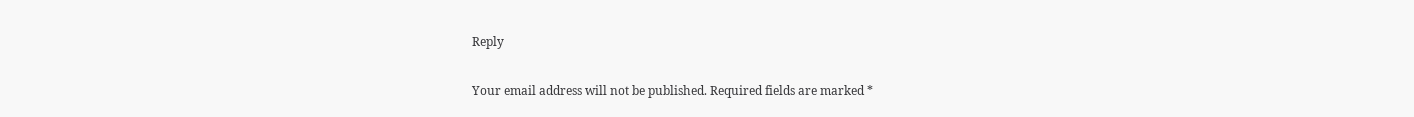Reply

Your email address will not be published. Required fields are marked *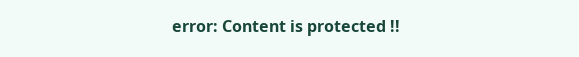error: Content is protected !!